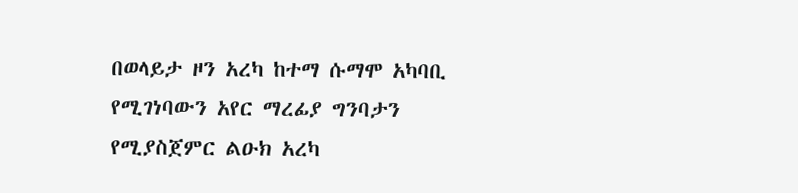በወላይታ ዞን አረካ ከተማ ሱማሞ አካባቢ የሚገነባውን አየር ማረፊያ ግንባታን የሚያስጀምር ልዑክ አረካ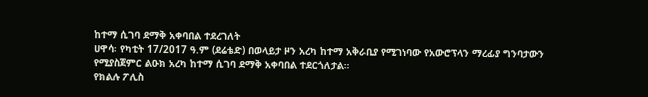ከተማ ሲገባ ደማቅ አቀባበል ተደረገለት
ሀዋሳ፡ የካቲት 17/2017 ዓ.ም (ደሬቴድ) በወላይታ ዞን አረካ ከተማ አቅራቢያ የሚገነባው የአውሮፕላን ማረፊያ ግንባታውን የሚያስጀምር ልዑክ አረካ ከተማ ሲገባ ደማቅ አቀባበል ተደርጎለታል።
የክልሉ ፖሊስ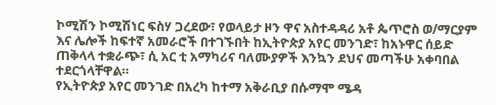ኮሚሽን ኮሚሽነር ፍስሃ ጋረደው፣ የወላይታ ዞን ዋና አስተዳዳሪ አቶ ጴጥሮስ ወ/ማርያም እና ሌሎች ከፍተኛ አመራሮች በተገኙበት ከኢትዮጵያ አየር መንገድ፣ ከአኑዋር ሰይድ ጠቅላላ ተቋራጭ፣ ሲ አር ቲ አማካሪና ባለሙያዎች እንኳን ደህና መጣችሁ አቀባበል ተደርጎላቸዋል።
የኢትዮጵያ አየር መንገድ በአረካ ከተማ አቅራቢያ በሱማሞ ሜዳ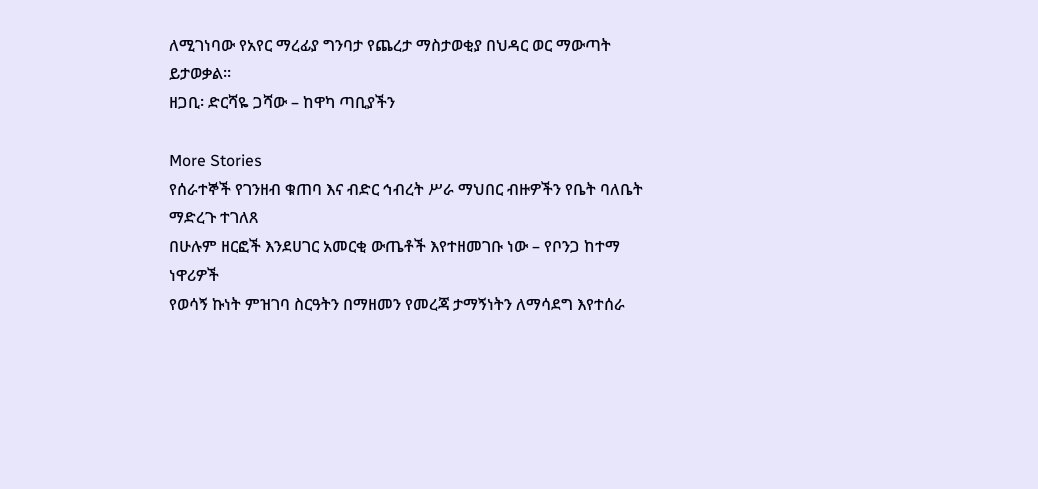ለሚገነባው የአየር ማረፊያ ግንባታ የጨረታ ማስታወቂያ በህዳር ወር ማውጣት ይታወቃል።
ዘጋቢ፡ ድርሻዬ ጋሻው – ከዋካ ጣቢያችን

More Stories
የሰራተኞች የገንዘብ ቁጠባ እና ብድር ኅብረት ሥራ ማህበር ብዙዎችን የቤት ባለቤት ማድረጉ ተገለጸ
በሁሉም ዘርፎች እንደሀገር አመርቂ ውጤቶች እየተዘመገቡ ነው – የቦንጋ ከተማ ነዋሪዎች
የወሳኝ ኩነት ምዝገባ ስርዓትን በማዘመን የመረጃ ታማኝነትን ለማሳደግ እየተሰራ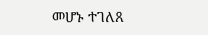መሆኑ ተገለጸ